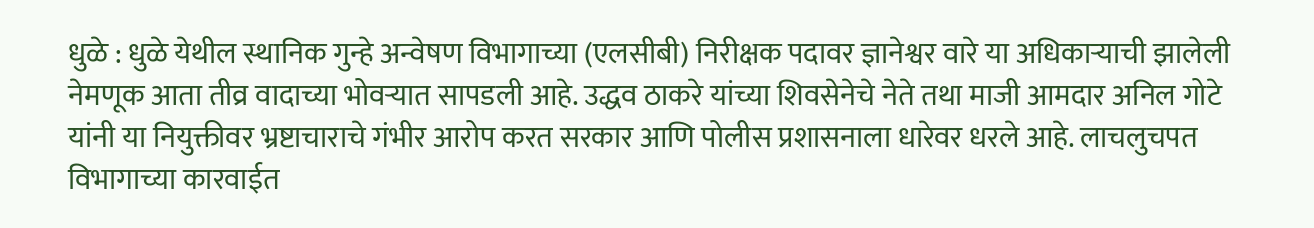धुळे : धुळे येथील स्थानिक गुन्हे अन्वेषण विभागाच्या (एलसीबी) निरीक्षक पदावर ज्ञानेश्वर वारे या अधिकाऱ्याची झालेली नेमणूक आता तीव्र वादाच्या भोवऱ्यात सापडली आहे. उद्धव ठाकरे यांच्या शिवसेनेचे नेते तथा माजी आमदार अनिल गोटे यांनी या नियुक्तीवर भ्रष्टाचाराचे गंभीर आरोप करत सरकार आणि पोलीस प्रशासनाला धारेवर धरले आहे. लाचलुचपत विभागाच्या कारवाईत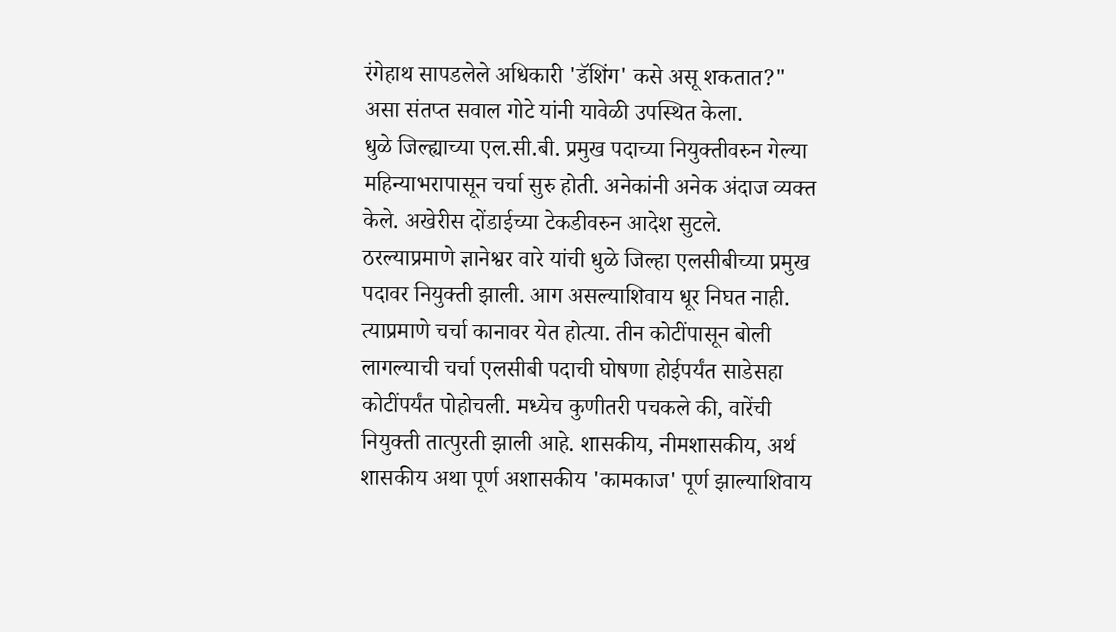रंगेहाथ सापडलेले अधिकारी 'डॅशिंग' कसे असू शकतात?" असा संतप्त सवाल गोटे यांनी यावेळी उपस्थित केला.
धुळे जिल्ह्याच्या एल.सी.बी. प्रमुख पदाच्या नियुक्तीवरुन गेल्या महिन्याभरापासून चर्चा सुरु होती. अनेकांनी अनेक अंदाज व्यक्त केले. अखेरीस दोंडाईच्या टेकडीवरुन आदेश सुटले. ठरल्याप्रमाणे ज्ञानेश्वर वारे यांची धुळे जिल्हा एलसीबीच्या प्रमुख पदावर नियुक्ती झाली. आग असल्याशिवाय धूर निघत नाही. त्याप्रमाणे चर्चा कानावर येत होत्या. तीन कोटींपासून बोली लागल्याची चर्चा एलसीबी पदाची घोषणा होईपर्यंत साडेसहा कोटींपर्यंत पोहोचली. मध्येच कुणीतरी पचकले की, वारेंची नियुक्ती तात्पुरती झाली आहे. शासकीय, नीमशासकीय, अर्थ शासकीय अथा पूर्ण अशासकीय 'कामकाज' पूर्ण झाल्याशिवाय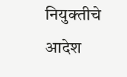नियुक्तीचे आदेश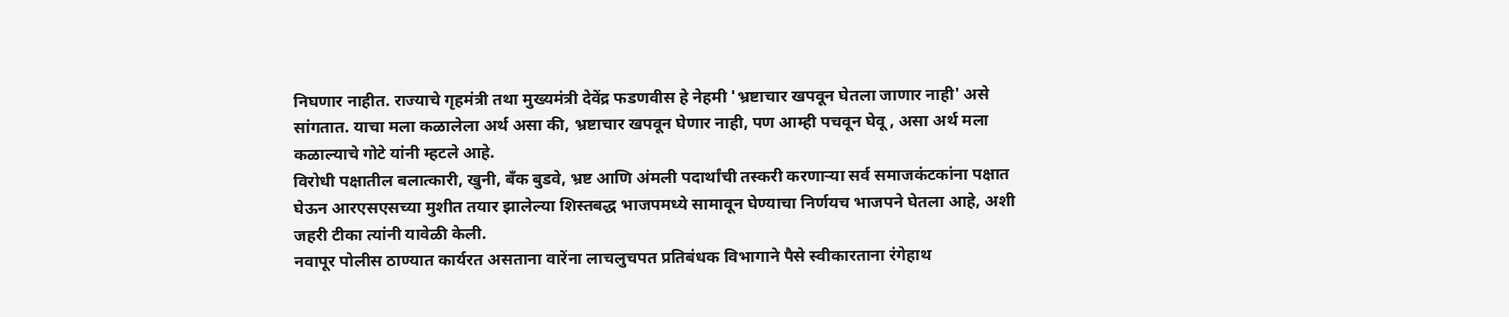निघणार नाहीत. राज्याचे गृहमंत्री तथा मुख्यमंत्री देवेंद्र फडणवीस हे नेहमी 'भ्रष्टाचार खपवून घेतला जाणार नाही' असे सांगतात. याचा मला कळालेला अर्थ असा की, भ्रष्टाचार खपवून घेणार नाही, पण आम्ही पचवून घेवू , असा अर्थ मला कळाल्याचे गोटे यांनी म्हटले आहे.
विरोधी पक्षातील बलात्कारी, खुनी, बँक बुडवे, भ्रष्ट आणि अंमली पदार्थांची तस्करी करणाऱ्या सर्व समाजकंटकांना पक्षात घेऊन आरएसएसच्या मुशीत तयार झालेल्या शिस्तबद्ध भाजपमध्ये सामावून घेण्याचा निर्णयच भाजपने घेतला आहे, अशी जहरी टीका त्यांनी यावेळी केली.
नवापूर पोलीस ठाण्यात कार्यरत असताना वारेंना लाचलुचपत प्रतिबंधक विभागाने पैसे स्वीकारताना रंगेहाथ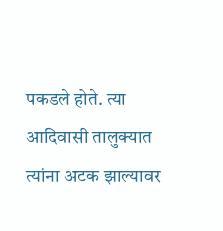पकडले होते. त्या आदिवासी तालुक्यात त्यांना अटक झाल्यावर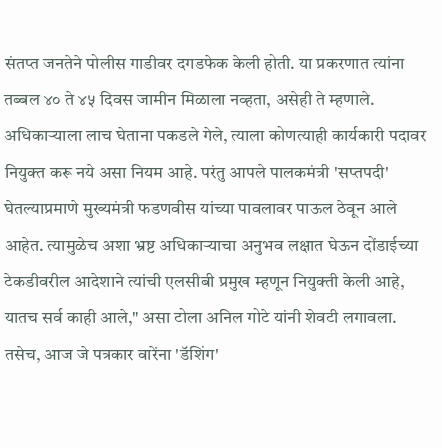संतप्त जनतेने पोलीस गाडीवर दगडफेक केली होती. या प्रकरणात त्यांना तब्बल ४० ते ४५ दिवस जामीन मिळाला नव्हता, असेही ते म्हणाले.
अधिकाऱ्याला लाच घेताना पकडले गेले, त्याला कोणत्याही कार्यकारी पदावर नियुक्त करू नये असा नियम आहे. परंतु आपले पालकमंत्री 'सप्तपदी' घेतल्याप्रमाणे मुख्यमंत्री फडणवीस यांच्या पावलावर पाऊल ठेवून आले आहेत. त्यामुळेच अशा भ्रष्ट अधिकाऱ्याचा अनुभव लक्षात घेऊन दोंडाईच्या टेकडीवरील आदेशाने त्यांची एलसीबी प्रमुख म्हणून नियुक्ती केली आहे, यातच सर्व काही आले," असा टोला अनिल गोटे यांनी शेवटी लगावला. तसेच, आज जे पत्रकार वारेंना 'डॅशिंग'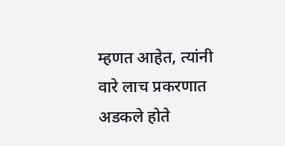म्हणत आहेत, त्यांनी वारे लाच प्रकरणात अडकले होते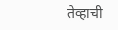तेव्हाची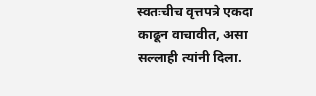स्वतःचीच वृत्तपत्रे एकदा काढून वाचावीत, असा सल्लाही त्यांनी दिला.